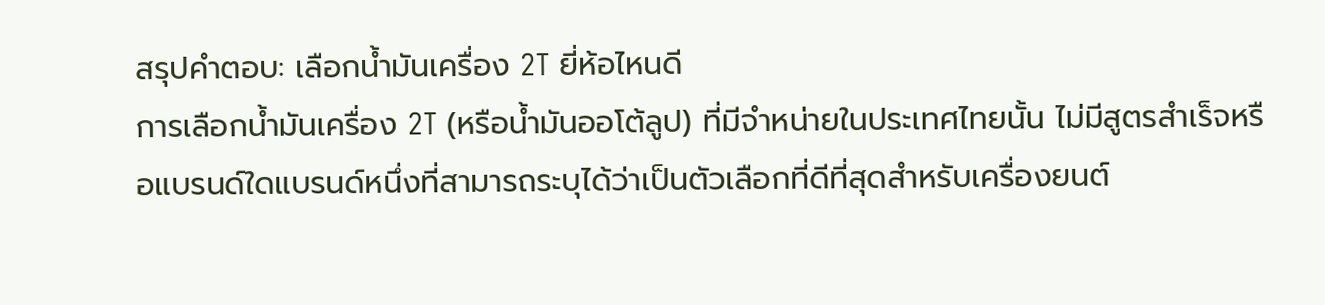สรุปคำตอบ: เลือกน้ำมันเครื่อง 2T ยี่ห้อไหนดี
การเลือกน้ำมันเครื่อง 2T (หรือน้ำมันออโต้ลูป) ที่มีจำหน่ายในประเทศไทยนั้น ไม่มีสูตรสำเร็จหรือแบรนด์ใดแบรนด์หนึ่งที่สามารถระบุได้ว่าเป็นตัวเลือกที่ดีที่สุดสำหรับเครื่องยนต์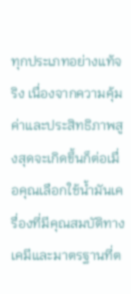ทุกประเภทอย่างแท้จริง เนื่องจากความคุ้มค่าและประสิทธิภาพสูงสุดจะเกิดขึ้นก็ต่อเมื่อคุณเลือกใช้น้ำมันเครื่องที่มีคุณสมบัติทางเคมีและมาตรฐานที่ต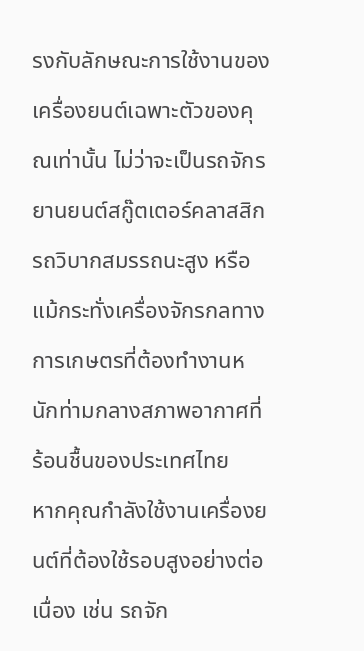รงกับลักษณะการใช้งานของเครื่องยนต์เฉพาะตัวของคุณเท่านั้น ไม่ว่าจะเป็นรถจักรยานยนต์สกู๊ตเตอร์คลาสสิก รถวิบากสมรรถนะสูง หรือแม้กระทั่งเครื่องจักรกลทางการเกษตรที่ต้องทำงานหนักท่ามกลางสภาพอากาศที่ร้อนชื้นของประเทศไทย
หากคุณกำลังใช้งานเครื่องยนต์ที่ต้องใช้รอบสูงอย่างต่อเนื่อง เช่น รถจัก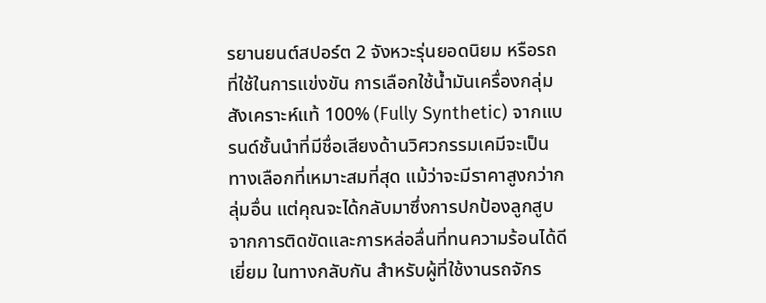รยานยนต์สปอร์ต 2 จังหวะรุ่นยอดนิยม หรือรถที่ใช้ในการแข่งขัน การเลือกใช้น้ำมันเครื่องกลุ่มสังเคราะห์แท้ 100% (Fully Synthetic) จากแบรนด์ชั้นนำที่มีชื่อเสียงด้านวิศวกรรมเคมีจะเป็นทางเลือกที่เหมาะสมที่สุด แม้ว่าจะมีราคาสูงกว่ากลุ่มอื่น แต่คุณจะได้กลับมาซึ่งการปกป้องลูกสูบจากการติดขัดและการหล่อลื่นที่ทนความร้อนได้ดีเยี่ยม ในทางกลับกัน สำหรับผู้ที่ใช้งานรถจักร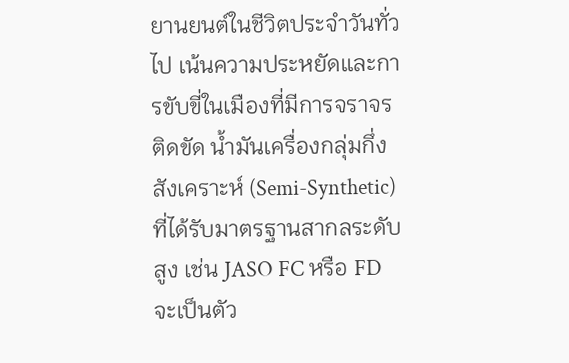ยานยนต์ในชีวิตประจำวันทั่วไป เน้นความประหยัดและการขับขี่ในเมืองที่มีการจราจรติดขัด น้ำมันเครื่องกลุ่มกึ่งสังเคราะห์ (Semi-Synthetic) ที่ได้รับมาตรฐานสากลระดับสูง เช่น JASO FC หรือ FD จะเป็นตัว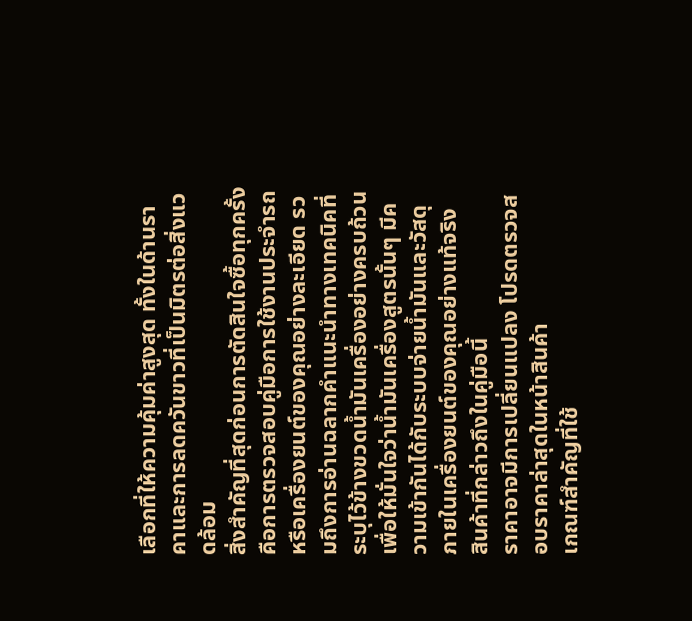เลือกที่ให้ความคุ้มค่าสูงสุด ทั้งในด้านราคาและการลดควันขาวที่เป็นมิตรต่อสิ่งแวดล้อม
สิ่งสำคัญที่สุดก่อนการตัดสินใจซื้อทุกครั้ง คือการตรวจสอบคู่มือการใช้งานประจำรถหรือเครื่องยนต์ของคุณอย่างละเอียด รวมถึงการอ่านฉลากคำแนะนำทางเทคนิคที่ระบุไว้ข้างขวดน้ำมันเครื่องอย่างครบถ้วน เพื่อให้มั่นใจว่าน้ำมันเครื่องสูตรนั้นๆ มีความเข้ากันได้กับระบบจ่ายน้ำมันและวัสดุภายในเครื่องยนต์ของคุณอย่างแท้จริง
สินค้าที่กล่าวถึงในคู่มือนี้
ราคาอาจมีการเปลี่ยนแปลง โปรดตรวจสอบราคาล่าสุดในหน้าสินค้า
เกณฑ์สำคัญที่ใช้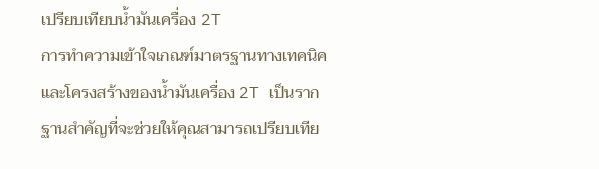เปรียบเทียบน้ำมันเครื่อง 2T
การทำความเข้าใจเกณฑ์มาตรฐานทางเทคนิคและโครงสร้างของน้ำมันเครื่อง 2T เป็นรากฐานสำคัญที่จะช่วยให้คุณสามารถเปรียบเทีย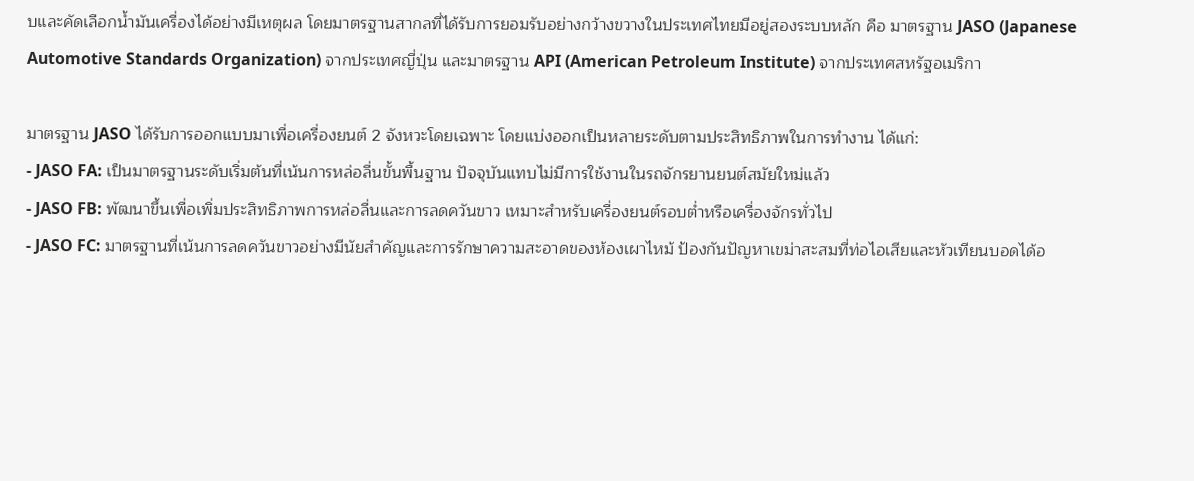บและคัดเลือกน้ำมันเครื่องได้อย่างมีเหตุผล โดยมาตรฐานสากลที่ได้รับการยอมรับอย่างกว้างขวางในประเทศไทยมีอยู่สองระบบหลัก คือ มาตรฐาน JASO (Japanese Automotive Standards Organization) จากประเทศญี่ปุ่น และมาตรฐาน API (American Petroleum Institute) จากประเทศสหรัฐอเมริกา

มาตรฐาน JASO ได้รับการออกแบบมาเพื่อเครื่องยนต์ 2 จังหวะโดยเฉพาะ โดยแบ่งออกเป็นหลายระดับตามประสิทธิภาพในการทำงาน ได้แก่:
- JASO FA: เป็นมาตรฐานระดับเริ่มต้นที่เน้นการหล่อลื่นขั้นพื้นฐาน ปัจจุบันแทบไม่มีการใช้งานในรถจักรยานยนต์สมัยใหม่แล้ว
- JASO FB: พัฒนาขึ้นเพื่อเพิ่มประสิทธิภาพการหล่อลื่นและการลดควันขาว เหมาะสำหรับเครื่องยนต์รอบต่ำหรือเครื่องจักรทั่วไป
- JASO FC: มาตรฐานที่เน้นการลดควันขาวอย่างมีนัยสำคัญและการรักษาความสะอาดของห้องเผาไหม้ ป้องกันปัญหาเขม่าสะสมที่ท่อไอเสียและหัวเทียนบอดได้อ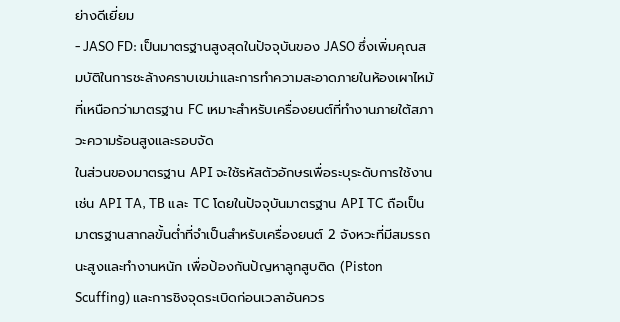ย่างดีเยี่ยม
- JASO FD: เป็นมาตรฐานสูงสุดในปัจจุบันของ JASO ซึ่งเพิ่มคุณสมบัติในการชะล้างคราบเขม่าและการทำความสะอาดภายในห้องเผาไหม้ที่เหนือกว่ามาตรฐาน FC เหมาะสำหรับเครื่องยนต์ที่ทำงานภายใต้สภาวะความร้อนสูงและรอบจัด
ในส่วนของมาตรฐาน API จะใช้รหัสตัวอักษรเพื่อระบุระดับการใช้งาน เช่น API TA, TB และ TC โดยในปัจจุบันมาตรฐาน API TC ถือเป็นมาตรฐานสากลขั้นต่ำที่จำเป็นสำหรับเครื่องยนต์ 2 จังหวะที่มีสมรรถนะสูงและทำงานหนัก เพื่อป้องกันปัญหาลูกสูบติด (Piston Scuffing) และการชิงจุดระเบิดก่อนเวลาอันควร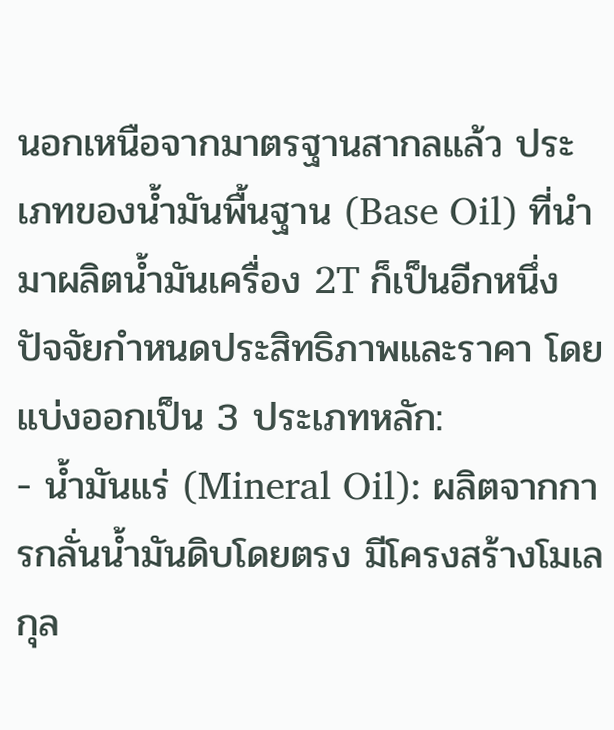นอกเหนือจากมาตรฐานสากลแล้ว ประเภทของน้ำมันพื้นฐาน (Base Oil) ที่นำมาผลิตน้ำมันเครื่อง 2T ก็เป็นอีกหนึ่งปัจจัยกำหนดประสิทธิภาพและราคา โดยแบ่งออกเป็น 3 ประเภทหลัก:
- น้ำมันแร่ (Mineral Oil): ผลิตจากการกลั่นน้ำมันดิบโดยตรง มีโครงสร้างโมเลกุล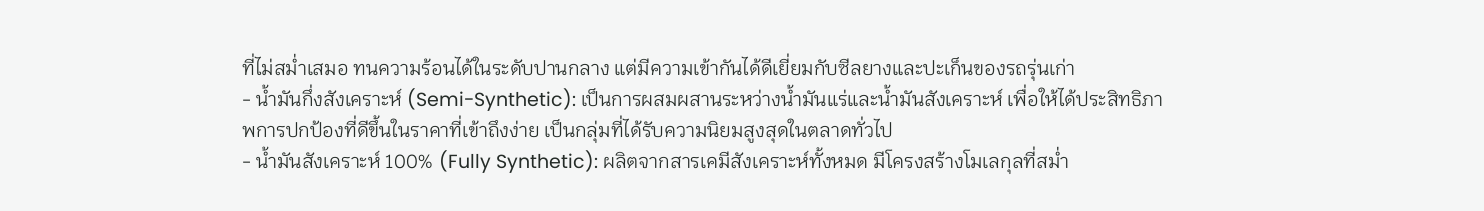ที่ไม่สม่ำเสมอ ทนความร้อนได้ในระดับปานกลาง แต่มีความเข้ากันได้ดีเยี่ยมกับซีลยางและปะเก็นของรถรุ่นเก่า
- น้ำมันกึ่งสังเคราะห์ (Semi-Synthetic): เป็นการผสมผสานระหว่างน้ำมันแร่และน้ำมันสังเคราะห์ เพื่อให้ได้ประสิทธิภาพการปกป้องที่ดีขึ้นในราคาที่เข้าถึงง่าย เป็นกลุ่มที่ได้รับความนิยมสูงสุดในตลาดทั่วไป
- น้ำมันสังเคราะห์ 100% (Fully Synthetic): ผลิตจากสารเคมีสังเคราะห์ทั้งหมด มีโครงสร้างโมเลกุลที่สม่ำ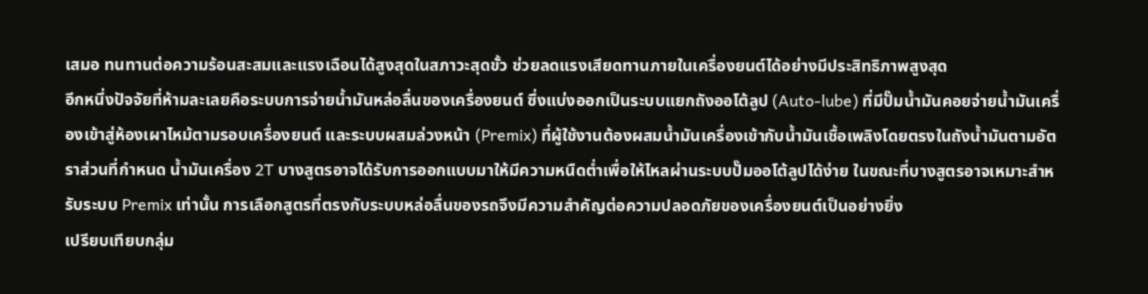เสมอ ทนทานต่อความร้อนสะสมและแรงเฉือนได้สูงสุดในสภาวะสุดขั้ว ช่วยลดแรงเสียดทานภายในเครื่องยนต์ได้อย่างมีประสิทธิภาพสูงสุด
อีกหนึ่งปัจจัยที่ห้ามละเลยคือระบบการจ่ายน้ำมันหล่อลื่นของเครื่องยนต์ ซึ่งแบ่งออกเป็นระบบแยกถังออโต้ลูป (Auto-lube) ที่มีปั๊มน้ำมันคอยจ่ายน้ำมันเครื่องเข้าสู่ห้องเผาไหม้ตามรอบเครื่องยนต์ และระบบผสมล่วงหน้า (Premix) ที่ผู้ใช้งานต้องผสมน้ำมันเครื่องเข้ากับน้ำมันเชื้อเพลิงโดยตรงในถังน้ำมันตามอัตราส่วนที่กำหนด น้ำมันเครื่อง 2T บางสูตรอาจได้รับการออกแบบมาให้มีความหนืดต่ำเพื่อให้ไหลผ่านระบบปั๊มออโต้ลูปได้ง่าย ในขณะที่บางสูตรอาจเหมาะสำหรับระบบ Premix เท่านั้น การเลือกสูตรที่ตรงกับระบบหล่อลื่นของรถจึงมีความสำคัญต่อความปลอดภัยของเครื่องยนต์เป็นอย่างยิ่ง
เปรียบเทียบกลุ่ม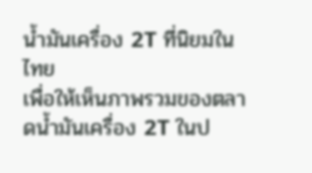น้ำมันเครื่อง 2T ที่นิยมในไทย
เพื่อให้เห็นภาพรวมของตลาดน้ำมันเครื่อง 2T ในป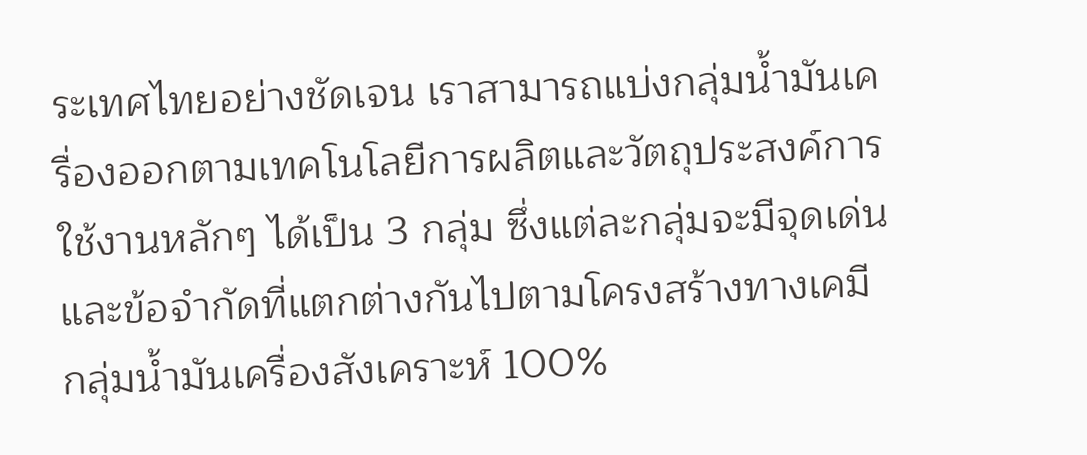ระเทศไทยอย่างชัดเจน เราสามารถแบ่งกลุ่มน้ำมันเครื่องออกตามเทคโนโลยีการผลิตและวัตถุประสงค์การใช้งานหลักๆ ได้เป็น 3 กลุ่ม ซึ่งแต่ละกลุ่มจะมีจุดเด่นและข้อจำกัดที่แตกต่างกันไปตามโครงสร้างทางเคมี
กลุ่มน้ำมันเครื่องสังเคราะห์ 100%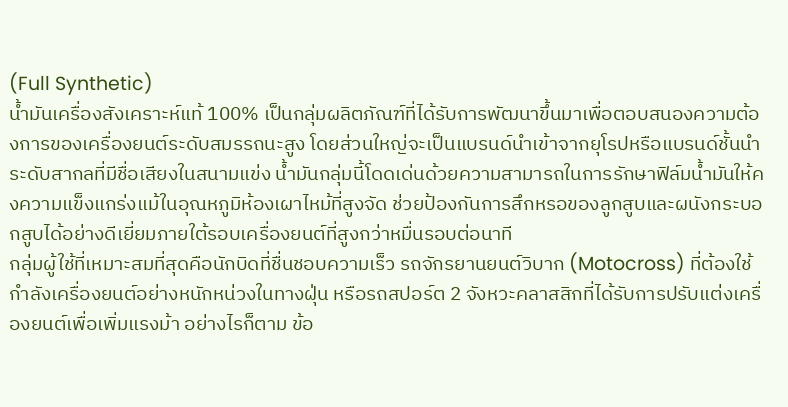(Full Synthetic)
น้ำมันเครื่องสังเคราะห์แท้ 100% เป็นกลุ่มผลิตภัณฑ์ที่ได้รับการพัฒนาขึ้นมาเพื่อตอบสนองความต้องการของเครื่องยนต์ระดับสมรรถนะสูง โดยส่วนใหญ่จะเป็นแบรนด์นำเข้าจากยุโรปหรือแบรนด์ชั้นนำระดับสากลที่มีชื่อเสียงในสนามแข่ง น้ำมันกลุ่มนี้โดดเด่นด้วยความสามารถในการรักษาฟิล์มน้ำมันให้คงความแข็งแกร่งแม้ในอุณหภูมิห้องเผาไหม้ที่สูงจัด ช่วยป้องกันการสึกหรอของลูกสูบและผนังกระบอกสูบได้อย่างดีเยี่ยมภายใต้รอบเครื่องยนต์ที่สูงกว่าหมื่นรอบต่อนาที
กลุ่มผู้ใช้ที่เหมาะสมที่สุดคือนักบิดที่ชื่นชอบความเร็ว รถจักรยานยนต์วิบาก (Motocross) ที่ต้องใช้กำลังเครื่องยนต์อย่างหนักหน่วงในทางฝุ่น หรือรถสปอร์ต 2 จังหวะคลาสสิกที่ได้รับการปรับแต่งเครื่องยนต์เพื่อเพิ่มแรงม้า อย่างไรก็ตาม ข้อ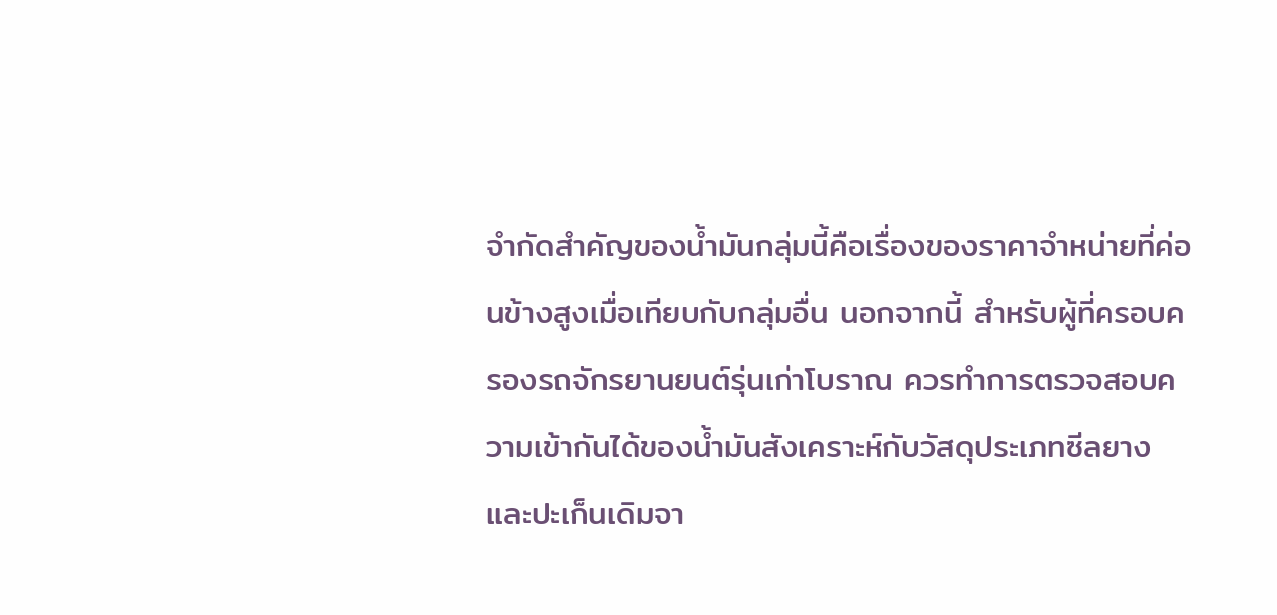จำกัดสำคัญของน้ำมันกลุ่มนี้คือเรื่องของราคาจำหน่ายที่ค่อนข้างสูงเมื่อเทียบกับกลุ่มอื่น นอกจากนี้ สำหรับผู้ที่ครอบครองรถจักรยานยนต์รุ่นเก่าโบราณ ควรทำการตรวจสอบความเข้ากันได้ของน้ำมันสังเคราะห์กับวัสดุประเภทซีลยางและปะเก็นเดิมจา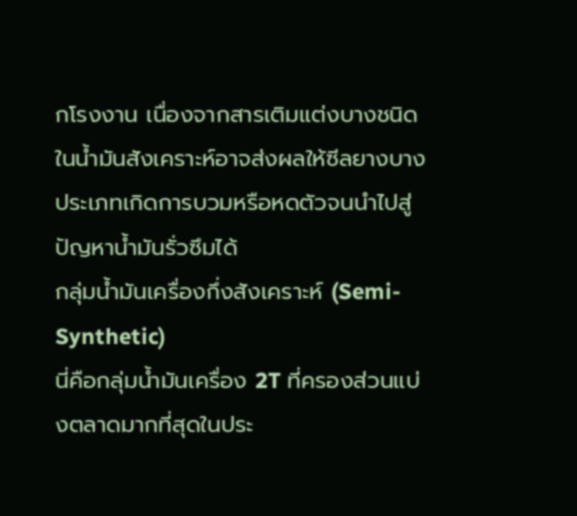กโรงงาน เนื่องจากสารเติมแต่งบางชนิดในน้ำมันสังเคราะห์อาจส่งผลให้ซีลยางบางประเภทเกิดการบวมหรือหดตัวจนนำไปสู่ปัญหาน้ำมันรั่วซึมได้
กลุ่มน้ำมันเครื่องกึ่งสังเคราะห์ (Semi-Synthetic)
นี่คือกลุ่มน้ำมันเครื่อง 2T ที่ครองส่วนแบ่งตลาดมากที่สุดในประ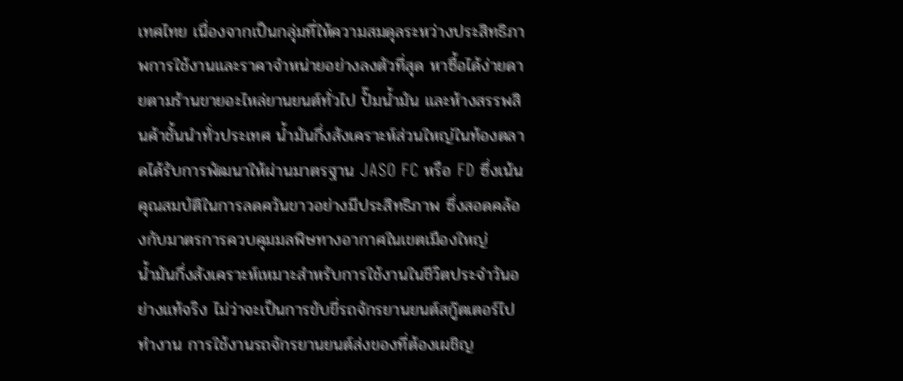เทศไทย เนื่องจากเป็นกลุ่มที่ให้ความสมดุลระหว่างประสิทธิภาพการใช้งานและราคาจำหน่ายอย่างลงตัวที่สุด หาซื้อได้ง่ายดายตามร้านขายอะไหล่ยานยนต์ทั่วไป ปั๊มน้ำมัน และห้างสรรพสินค้าชั้นนำทั่วประเทศ น้ำมันกึ่งสังเคราะห์ส่วนใหญ่ในท้องตลาดได้รับการพัฒนาให้ผ่านมาตรฐาน JASO FC หรือ FD ซึ่งเน้นคุณสมบัติในการลดควันขาวอย่างมีประสิทธิภาพ ซึ่งสอดคล้องกับมาตรการควบคุมมลพิษทางอากาศในเขตเมืองใหญ่
น้ำมันกึ่งสังเคราะห์เหมาะสำหรับการใช้งานในชีวิตประจำวันอย่างแท้จริง ไม่ว่าจะเป็นการขับขี่รถจักรยานยนต์สกู๊ตเตอร์ไปทำงาน การใช้งานรถจักรยานยนต์ส่งของที่ต้องเผชิญ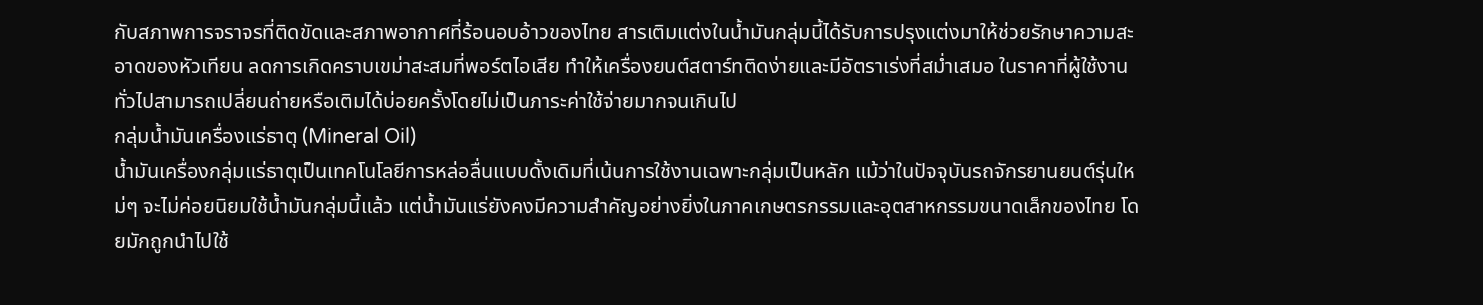กับสภาพการจราจรที่ติดขัดและสภาพอากาศที่ร้อนอบอ้าวของไทย สารเติมแต่งในน้ำมันกลุ่มนี้ได้รับการปรุงแต่งมาให้ช่วยรักษาความสะอาดของหัวเทียน ลดการเกิดคราบเขม่าสะสมที่พอร์ตไอเสีย ทำให้เครื่องยนต์สตาร์ทติดง่ายและมีอัตราเร่งที่สม่ำเสมอ ในราคาที่ผู้ใช้งานทั่วไปสามารถเปลี่ยนถ่ายหรือเติมได้บ่อยครั้งโดยไม่เป็นภาระค่าใช้จ่ายมากจนเกินไป
กลุ่มน้ำมันเครื่องแร่ธาตุ (Mineral Oil)
น้ำมันเครื่องกลุ่มแร่ธาตุเป็นเทคโนโลยีการหล่อลื่นแบบดั้งเดิมที่เน้นการใช้งานเฉพาะกลุ่มเป็นหลัก แม้ว่าในปัจจุบันรถจักรยานยนต์รุ่นใหม่ๆ จะไม่ค่อยนิยมใช้น้ำมันกลุ่มนี้แล้ว แต่น้ำมันแร่ยังคงมีความสำคัญอย่างยิ่งในภาคเกษตรกรรมและอุตสาหกรรมขนาดเล็กของไทย โดยมักถูกนำไปใช้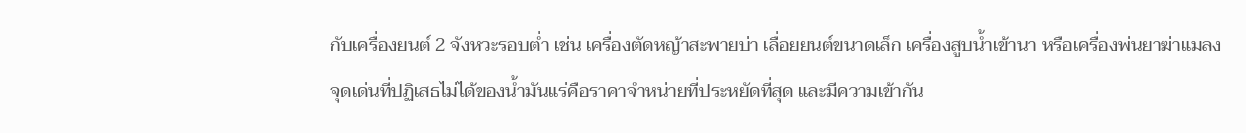กับเครื่องยนต์ 2 จังหวะรอบต่ำ เช่น เครื่องตัดหญ้าสะพายบ่า เลื่อยยนต์ขนาดเล็ก เครื่องสูบน้ำเข้านา หรือเครื่องพ่นยาฆ่าแมลง
จุดเด่นที่ปฏิเสธไม่ได้ของน้ำมันแร่คือราคาจำหน่ายที่ประหยัดที่สุด และมีความเข้ากัน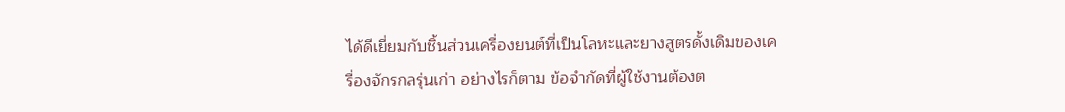ได้ดีเยี่ยมกับชิ้นส่วนเครื่องยนต์ที่เป็นโลหะและยางสูตรดั้งเดิมของเครื่องจักรกลรุ่นเก่า อย่างไรก็ตาม ข้อจำกัดที่ผู้ใช้งานต้องต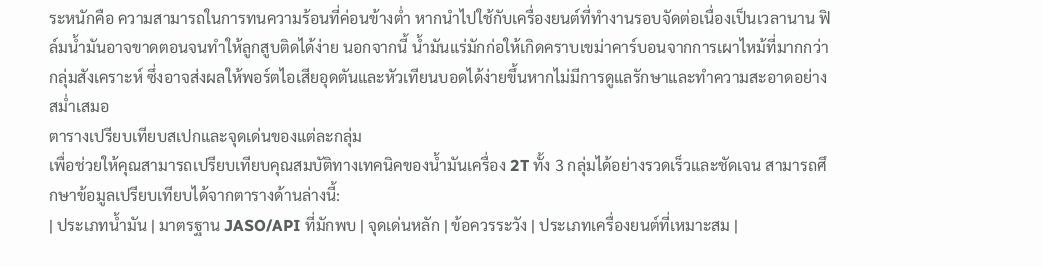ระหนักคือ ความสามารถในการทนความร้อนที่ค่อนข้างต่ำ หากนำไปใช้กับเครื่องยนต์ที่ทำงานรอบจัดต่อเนื่องเป็นเวลานาน ฟิล์มน้ำมันอาจขาดตอนจนทำให้ลูกสูบติดได้ง่าย นอกจากนี้ น้ำมันแร่มักก่อให้เกิดคราบเขม่าคาร์บอนจากการเผาไหม้ที่มากกว่ากลุ่มสังเคราะห์ ซึ่งอาจส่งผลให้พอร์ตไอเสียอุดตันและหัวเทียนบอดได้ง่ายขึ้นหากไม่มีการดูแลรักษาและทำความสะอาดอย่างสม่ำเสมอ
ตารางเปรียบเทียบสเปกและจุดเด่นของแต่ละกลุ่ม
เพื่อช่วยให้คุณสามารถเปรียบเทียบคุณสมบัติทางเทคนิคของน้ำมันเครื่อง 2T ทั้ง 3 กลุ่มได้อย่างรวดเร็วและชัดเจน สามารถศึกษาข้อมูลเปรียบเทียบได้จากตารางด้านล่างนี้:
| ประเภทน้ำมัน | มาตรฐาน JASO/API ที่มักพบ | จุดเด่นหลัก | ข้อควรระวัง | ประเภทเครื่องยนต์ที่เหมาะสม |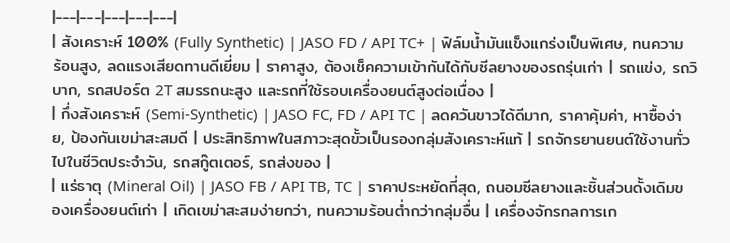|---|---|---|---|---|
| สังเคราะห์ 100% (Fully Synthetic) | JASO FD / API TC+ | ฟิล์มน้ำมันแข็งแกร่งเป็นพิเศษ, ทนความร้อนสูง, ลดแรงเสียดทานดีเยี่ยม | ราคาสูง, ต้องเช็คความเข้ากันได้กับซีลยางของรถรุ่นเก่า | รถแข่ง, รถวิบาก, รถสปอร์ต 2T สมรรถนะสูง และรถที่ใช้รอบเครื่องยนต์สูงต่อเนื่อง |
| กึ่งสังเคราะห์ (Semi-Synthetic) | JASO FC, FD / API TC | ลดควันขาวได้ดีมาก, ราคาคุ้มค่า, หาซื้อง่าย, ป้องกันเขม่าสะสมดี | ประสิทธิภาพในสภาวะสุดขั้วเป็นรองกลุ่มสังเคราะห์แท้ | รถจักรยานยนต์ใช้งานทั่วไปในชีวิตประจำวัน, รถสกู๊ตเตอร์, รถส่งของ |
| แร่ธาตุ (Mineral Oil) | JASO FB / API TB, TC | ราคาประหยัดที่สุด, ถนอมซีลยางและชิ้นส่วนดั้งเดิมของเครื่องยนต์เก่า | เกิดเขม่าสะสมง่ายกว่า, ทนความร้อนต่ำกว่ากลุ่มอื่น | เครื่องจักรกลการเก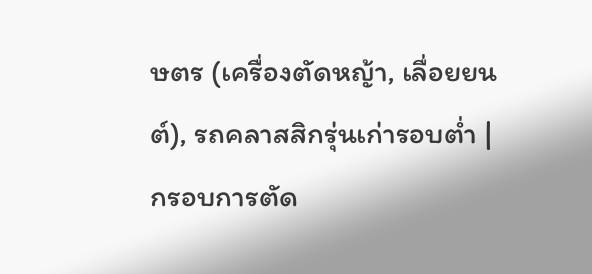ษตร (เครื่องตัดหญ้า, เลื่อยยนต์), รถคลาสสิกรุ่นเก่ารอบต่ำ |
กรอบการตัด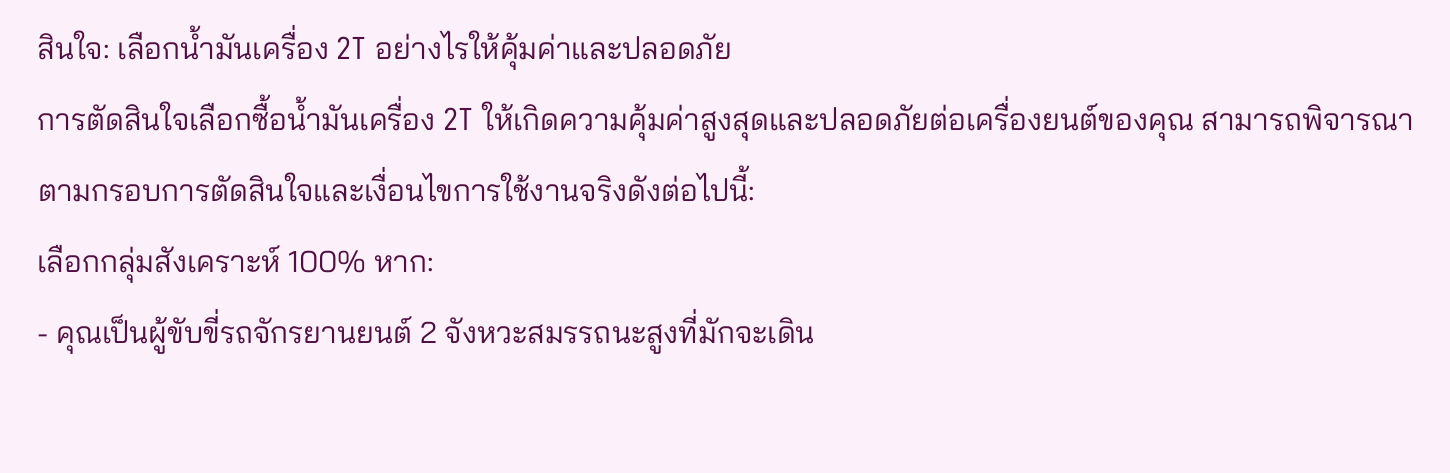สินใจ: เลือกน้ำมันเครื่อง 2T อย่างไรให้คุ้มค่าและปลอดภัย
การตัดสินใจเลือกซื้อน้ำมันเครื่อง 2T ให้เกิดความคุ้มค่าสูงสุดและปลอดภัยต่อเครื่องยนต์ของคุณ สามารถพิจารณาตามกรอบการตัดสินใจและเงื่อนไขการใช้งานจริงดังต่อไปนี้:
เลือกกลุ่มสังเคราะห์ 100% หาก:
- คุณเป็นผู้ขับขี่รถจักรยานยนต์ 2 จังหวะสมรรถนะสูงที่มักจะเดิน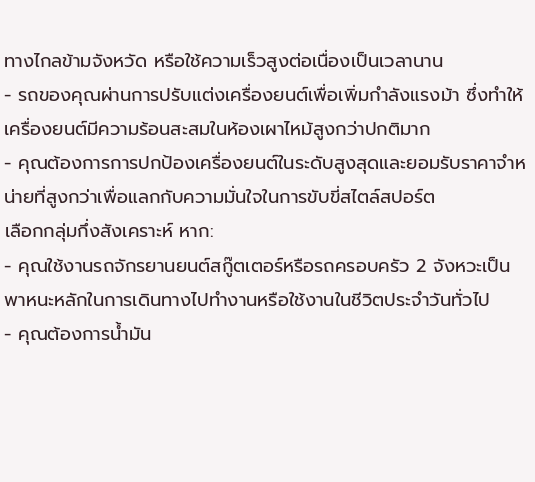ทางไกลข้ามจังหวัด หรือใช้ความเร็วสูงต่อเนื่องเป็นเวลานาน
- รถของคุณผ่านการปรับแต่งเครื่องยนต์เพื่อเพิ่มกำลังแรงม้า ซึ่งทำให้เครื่องยนต์มีความร้อนสะสมในห้องเผาไหม้สูงกว่าปกติมาก
- คุณต้องการการปกป้องเครื่องยนต์ในระดับสูงสุดและยอมรับราคาจำหน่ายที่สูงกว่าเพื่อแลกกับความมั่นใจในการขับขี่สไตล์สปอร์ต
เลือกกลุ่มกึ่งสังเคราะห์ หาก:
- คุณใช้งานรถจักรยานยนต์สกู๊ตเตอร์หรือรถครอบครัว 2 จังหวะเป็นพาหนะหลักในการเดินทางไปทำงานหรือใช้งานในชีวิตประจำวันทั่วไป
- คุณต้องการน้ำมัน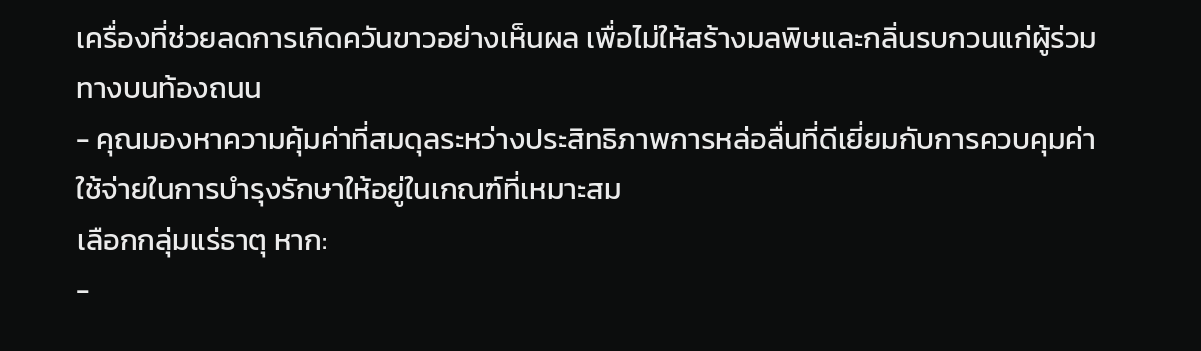เครื่องที่ช่วยลดการเกิดควันขาวอย่างเห็นผล เพื่อไม่ให้สร้างมลพิษและกลิ่นรบกวนแก่ผู้ร่วมทางบนท้องถนน
- คุณมองหาความคุ้มค่าที่สมดุลระหว่างประสิทธิภาพการหล่อลื่นที่ดีเยี่ยมกับการควบคุมค่าใช้จ่ายในการบำรุงรักษาให้อยู่ในเกณฑ์ที่เหมาะสม
เลือกกลุ่มแร่ธาตุ หาก:
-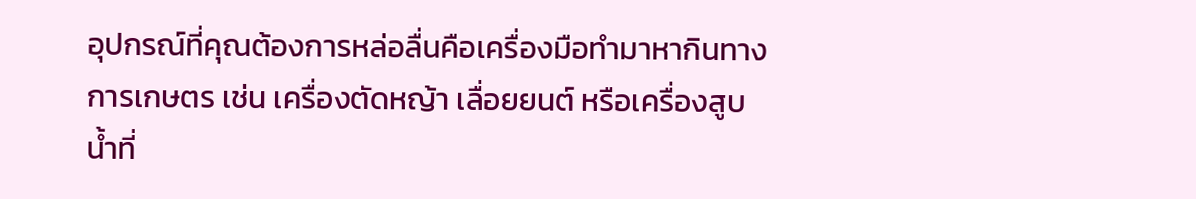อุปกรณ์ที่คุณต้องการหล่อลื่นคือเครื่องมือทำมาหากินทางการเกษตร เช่น เครื่องตัดหญ้า เลื่อยยนต์ หรือเครื่องสูบน้ำที่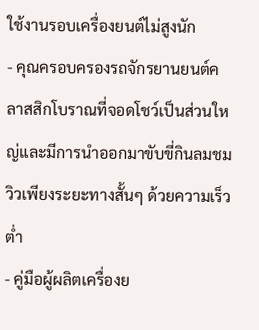ใช้งานรอบเครื่องยนต์ไม่สูงนัก
- คุณครอบครองรถจักรยานยนต์คลาสสิกโบราณที่จอดโชว์เป็นส่วนใหญ่และมีการนำออกมาขับขี่กินลมชมวิวเพียงระยะทางสั้นๆ ด้วยความเร็วต่ำ
- คู่มือผู้ผลิตเครื่องย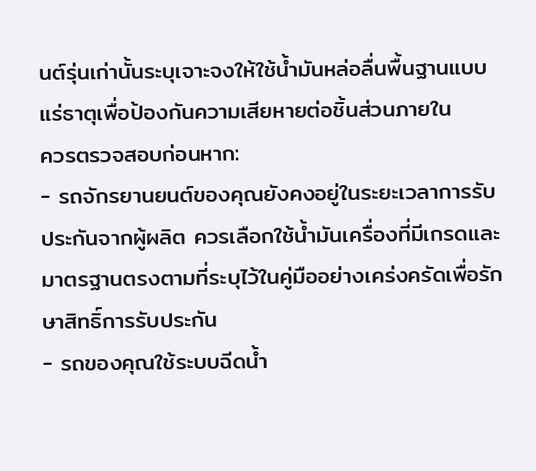นต์รุ่นเก่านั้นระบุเจาะจงให้ใช้น้ำมันหล่อลื่นพื้นฐานแบบแร่ธาตุเพื่อป้องกันความเสียหายต่อชิ้นส่วนภายใน
ควรตรวจสอบก่อนหาก:
- รถจักรยานยนต์ของคุณยังคงอยู่ในระยะเวลาการรับประกันจากผู้ผลิต ควรเลือกใช้น้ำมันเครื่องที่มีเกรดและมาตรฐานตรงตามที่ระบุไว้ในคู่มืออย่างเคร่งครัดเพื่อรักษาสิทธิ์การรับประกัน
- รถของคุณใช้ระบบฉีดน้ำ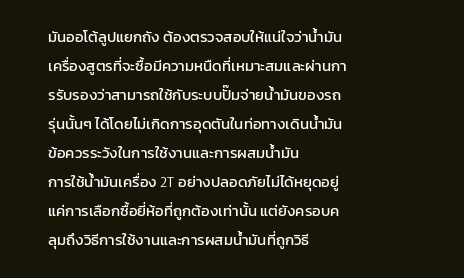มันออโต้ลูปแยกถัง ต้องตรวจสอบให้แน่ใจว่าน้ำมันเครื่องสูตรที่จะซื้อมีความหนืดที่เหมาะสมและผ่านการรับรองว่าสามารถใช้กับระบบปั๊มจ่ายน้ำมันของรถรุ่นนั้นๆ ได้โดยไม่เกิดการอุดตันในท่อทางเดินน้ำมัน
ข้อควรระวังในการใช้งานและการผสมน้ำมัน
การใช้น้ำมันเครื่อง 2T อย่างปลอดภัยไม่ได้หยุดอยู่แค่การเลือกซื้อยี่ห้อที่ถูกต้องเท่านั้น แต่ยังครอบคลุมถึงวิธีการใช้งานและการผสมน้ำมันที่ถูกวิธี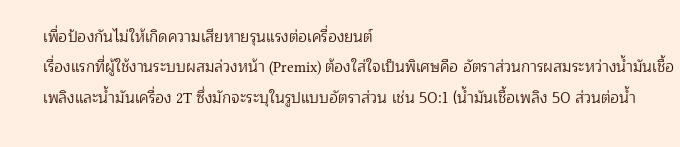เพื่อป้องกันไม่ให้เกิดความเสียหายรุนแรงต่อเครื่องยนต์
เรื่องแรกที่ผู้ใช้งานระบบผสมล่วงหน้า (Premix) ต้องใส่ใจเป็นพิเศษคือ อัตราส่วนการผสมระหว่างน้ำมันเชื้อเพลิงและน้ำมันเครื่อง 2T ซึ่งมักจะระบุในรูปแบบอัตราส่วน เช่น 50:1 (น้ำมันเชื้อเพลิง 50 ส่วนต่อน้ำ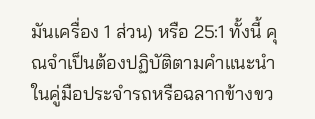มันเครื่อง 1 ส่วน) หรือ 25:1 ทั้งนี้ คุณจำเป็นต้องปฏิบัติตามคำแนะนำในคู่มือประจำรถหรือฉลากข้างขว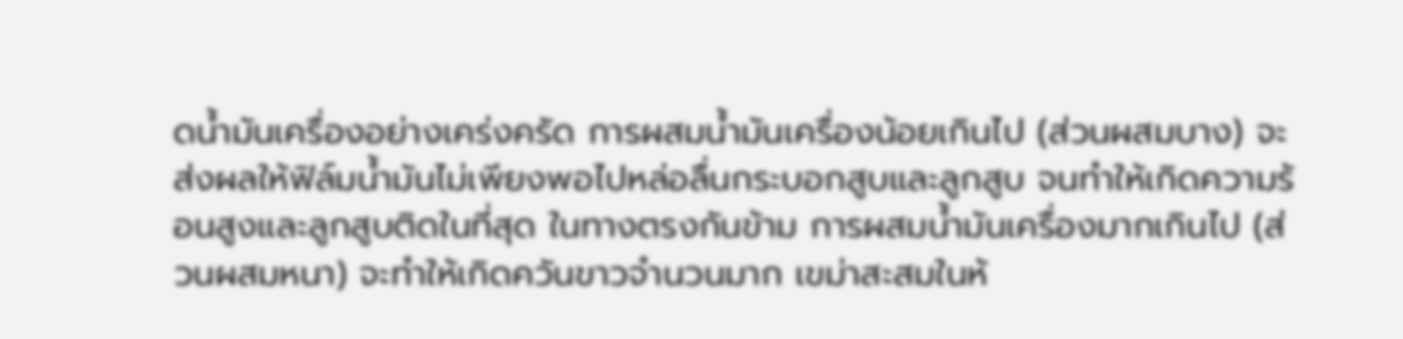ดน้ำมันเครื่องอย่างเคร่งครัด การผสมน้ำมันเครื่องน้อยเกินไป (ส่วนผสมบาง) จะส่งผลให้ฟิล์มน้ำมันไม่เพียงพอไปหล่อลื่นกระบอกสูบและลูกสูบ จนทำให้เกิดความร้อนสูงและลูกสูบติดในที่สุด ในทางตรงกันข้าม การผสมน้ำมันเครื่องมากเกินไป (ส่วนผสมหนา) จะทำให้เกิดควันขาวจำนวนมาก เขม่าสะสมในห้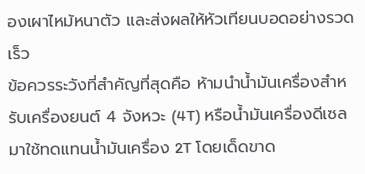องเผาไหม้หนาตัว และส่งผลให้หัวเทียนบอดอย่างรวดเร็ว
ข้อควรระวังที่สำคัญที่สุดคือ ห้ามนำน้ำมันเครื่องสำหรับเครื่องยนต์ 4 จังหวะ (4T) หรือน้ำมันเครื่องดีเซลมาใช้ทดแทนน้ำมันเครื่อง 2T โดยเด็ดขาด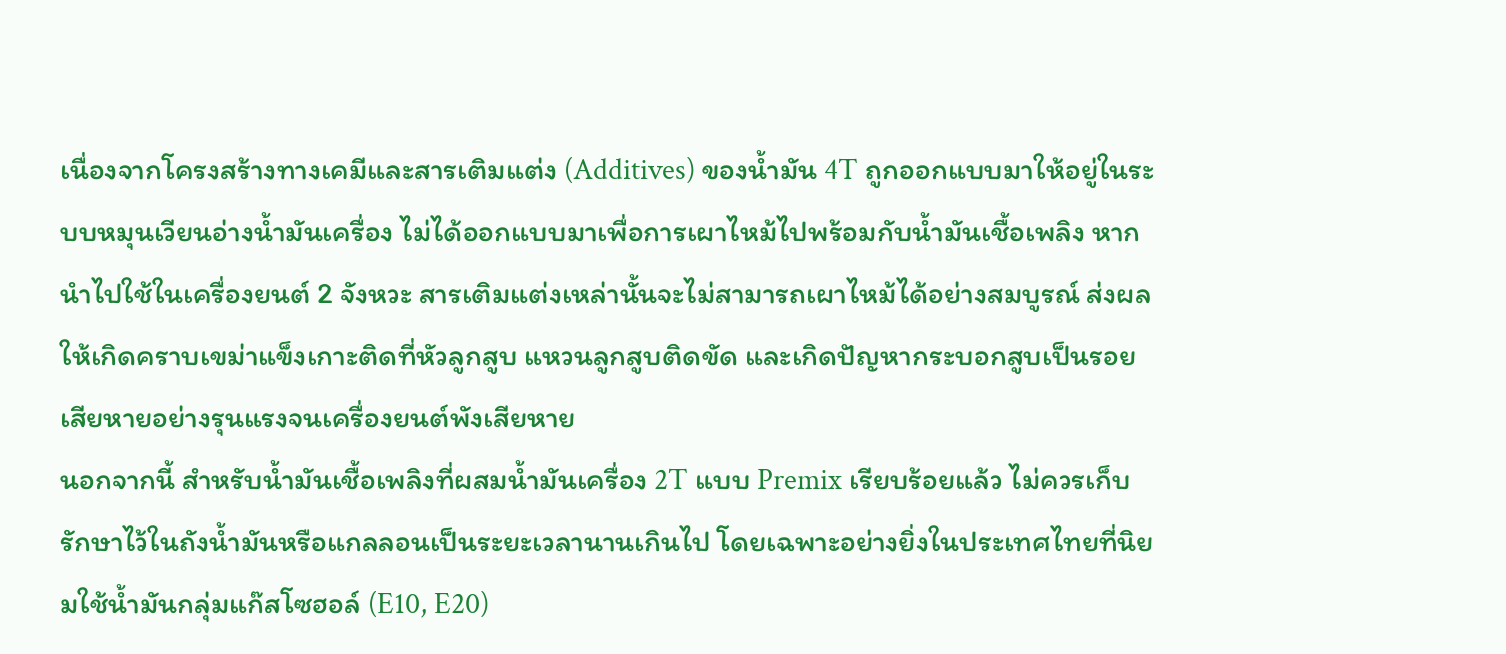เนื่องจากโครงสร้างทางเคมีและสารเติมแต่ง (Additives) ของน้ำมัน 4T ถูกออกแบบมาให้อยู่ในระบบหมุนเวียนอ่างน้ำมันเครื่อง ไม่ได้ออกแบบมาเพื่อการเผาไหม้ไปพร้อมกับน้ำมันเชื้อเพลิง หากนำไปใช้ในเครื่องยนต์ 2 จังหวะ สารเติมแต่งเหล่านั้นจะไม่สามารถเผาไหม้ได้อย่างสมบูรณ์ ส่งผลให้เกิดคราบเขม่าแข็งเกาะติดที่หัวลูกสูบ แหวนลูกสูบติดขัด และเกิดปัญหากระบอกสูบเป็นรอยเสียหายอย่างรุนแรงจนเครื่องยนต์พังเสียหาย
นอกจากนี้ สำหรับน้ำมันเชื้อเพลิงที่ผสมน้ำมันเครื่อง 2T แบบ Premix เรียบร้อยแล้ว ไม่ควรเก็บรักษาไว้ในถังน้ำมันหรือแกลลอนเป็นระยะเวลานานเกินไป โดยเฉพาะอย่างยิ่งในประเทศไทยที่นิยมใช้น้ำมันกลุ่มแก๊สโซฮอล์ (E10, E20)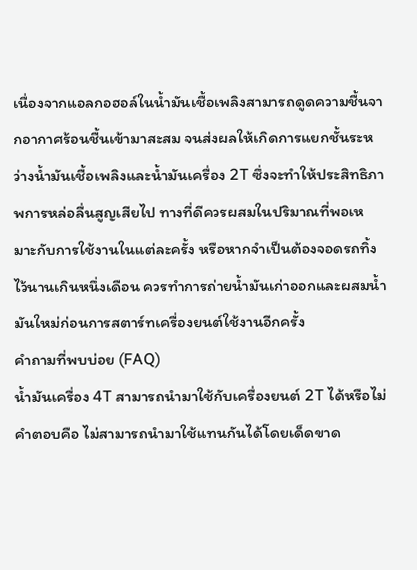เนื่องจากแอลกอฮอล์ในน้ำมันเชื้อเพลิงสามารถดูดความชื้นจากอากาศร้อนชื้นเข้ามาสะสม จนส่งผลให้เกิดการแยกชั้นระหว่างน้ำมันเชื้อเพลิงและน้ำมันเครื่อง 2T ซึ่งจะทำให้ประสิทธิภาพการหล่อลื่นสูญเสียไป ทางที่ดีควรผสมในปริมาณที่พอเหมาะกับการใช้งานในแต่ละครั้ง หรือหากจำเป็นต้องจอดรถทิ้งไว้นานเกินหนึ่งเดือน ควรทำการถ่ายน้ำมันเก่าออกและผสมน้ำมันใหม่ก่อนการสตาร์ทเครื่องยนต์ใช้งานอีกครั้ง
คำถามที่พบบ่อย (FAQ)
น้ำมันเครื่อง 4T สามารถนำมาใช้กับเครื่องยนต์ 2T ได้หรือไม่
คำตอบคือ ไม่สามารถนำมาใช้แทนกันได้โดยเด็ดขาด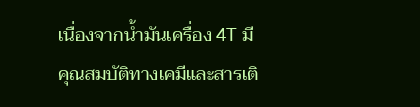เนื่องจากน้ำมันเครื่อง 4T มีคุณสมบัติทางเคมีและสารเติ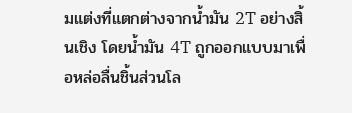มแต่งที่แตกต่างจากน้ำมัน 2T อย่างสิ้นเชิง โดยน้ำมัน 4T ถูกออกแบบมาเพื่อหล่อลื่นชิ้นส่วนโล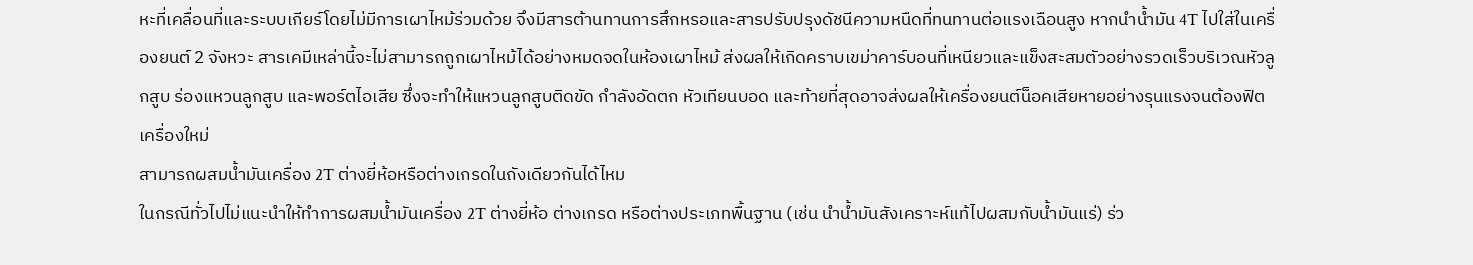หะที่เคลื่อนที่และระบบเกียร์โดยไม่มีการเผาไหม้ร่วมด้วย จึงมีสารต้านทานการสึกหรอและสารปรับปรุงดัชนีความหนืดที่ทนทานต่อแรงเฉือนสูง หากนำน้ำมัน 4T ไปใส่ในเครื่องยนต์ 2 จังหวะ สารเคมีเหล่านี้จะไม่สามารถถูกเผาไหม้ได้อย่างหมดจดในห้องเผาไหม้ ส่งผลให้เกิดคราบเขม่าคาร์บอนที่เหนียวและแข็งสะสมตัวอย่างรวดเร็วบริเวณหัวลูกสูบ ร่องแหวนลูกสูบ และพอร์ตไอเสีย ซึ่งจะทำให้แหวนลูกสูบติดขัด กำลังอัดตก หัวเทียนบอด และท้ายที่สุดอาจส่งผลให้เครื่องยนต์น็อคเสียหายอย่างรุนแรงจนต้องฟิตเครื่องใหม่
สามารถผสมน้ำมันเครื่อง 2T ต่างยี่ห้อหรือต่างเกรดในถังเดียวกันได้ไหม
ในกรณีทั่วไปไม่แนะนำให้ทำการผสมน้ำมันเครื่อง 2T ต่างยี่ห้อ ต่างเกรด หรือต่างประเภทพื้นฐาน (เช่น นำน้ำมันสังเคราะห์แท้ไปผสมกับน้ำมันแร่) ร่ว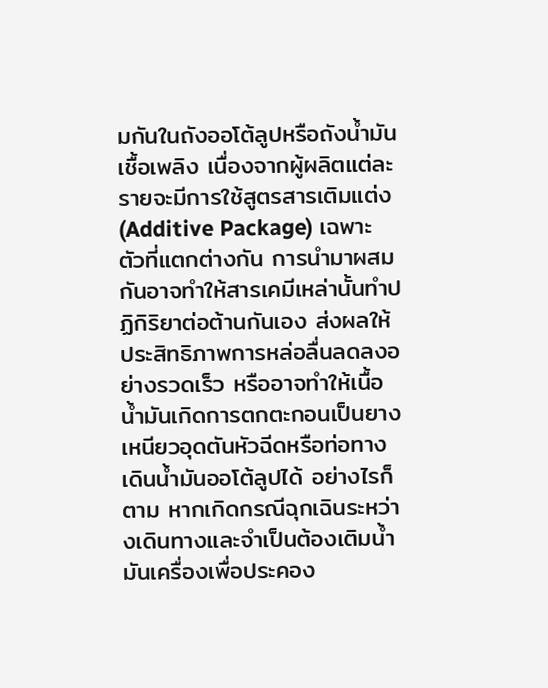มกันในถังออโต้ลูปหรือถังน้ำมันเชื้อเพลิง เนื่องจากผู้ผลิตแต่ละรายจะมีการใช้สูตรสารเติมแต่ง (Additive Package) เฉพาะตัวที่แตกต่างกัน การนำมาผสมกันอาจทำให้สารเคมีเหล่านั้นทำปฏิกิริยาต่อต้านกันเอง ส่งผลให้ประสิทธิภาพการหล่อลื่นลดลงอย่างรวดเร็ว หรืออาจทำให้เนื้อน้ำมันเกิดการตกตะกอนเป็นยางเหนียวอุดตันหัวฉีดหรือท่อทางเดินน้ำมันออโต้ลูปได้ อย่างไรก็ตาม หากเกิดกรณีฉุกเฉินระหว่างเดินทางและจำเป็นต้องเติมน้ำมันเครื่องเพื่อประคอง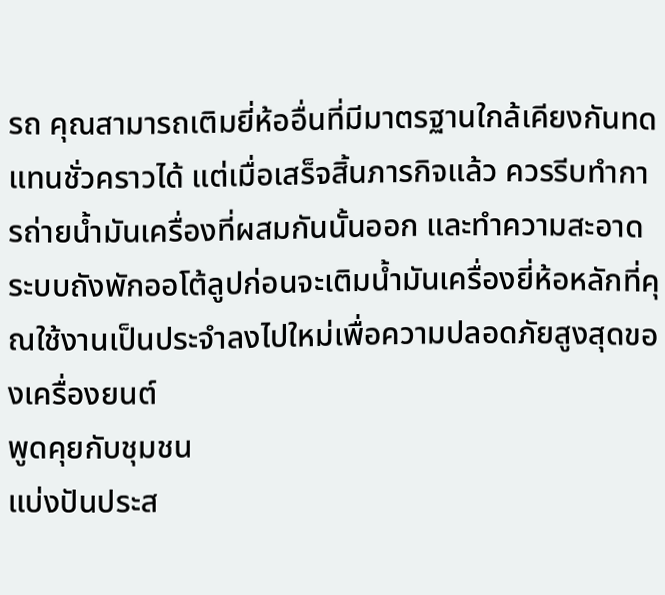รถ คุณสามารถเติมยี่ห้ออื่นที่มีมาตรฐานใกล้เคียงกันทดแทนชั่วคราวได้ แต่เมื่อเสร็จสิ้นภารกิจแล้ว ควรรีบทำการถ่ายน้ำมันเครื่องที่ผสมกันนั้นออก และทำความสะอาดระบบถังพักออโต้ลูปก่อนจะเติมน้ำมันเครื่องยี่ห้อหลักที่คุณใช้งานเป็นประจำลงไปใหม่เพื่อความปลอดภัยสูงสุดของเครื่องยนต์
พูดคุยกับชุมชน
แบ่งปันประส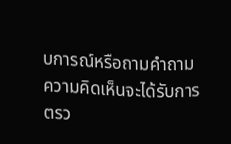บการณ์หรือถามคำถาม ความคิดเห็นจะได้รับการตรว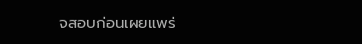จสอบก่อนเผยแพร่